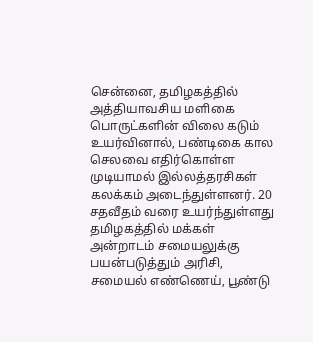சென்னை, தமிழகத்தில் அத்தியாவசிய மளிகை பொருட்களின் விலை கடும் உயர்வினால், பண்டிகை கால செலவை எதிர்கொள்ள முடியாமல் இல்லத்தரசிகள் கலக்கம் அடைந்துள்ளனர். 20 சதவீதம் வரை உயர்ந்துள்ளது தமிழகத்தில் மக்கள் அன்றாடம் சமையலுக்கு பயன்படுத்தும் அரிசி, சமையல் எண்ணெய், பூண்டு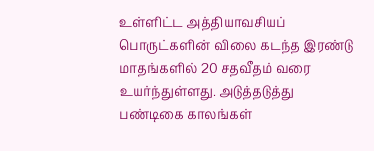உள்ளிட்ட அத்தியாவசியப் பொருட்களின் விலை கடந்த இரண்டு மாதங்களில் 20 சதவீதம் வரை உயர்ந்துள்ளது. அடுத்தடுத்து பண்டிகை காலங்கள்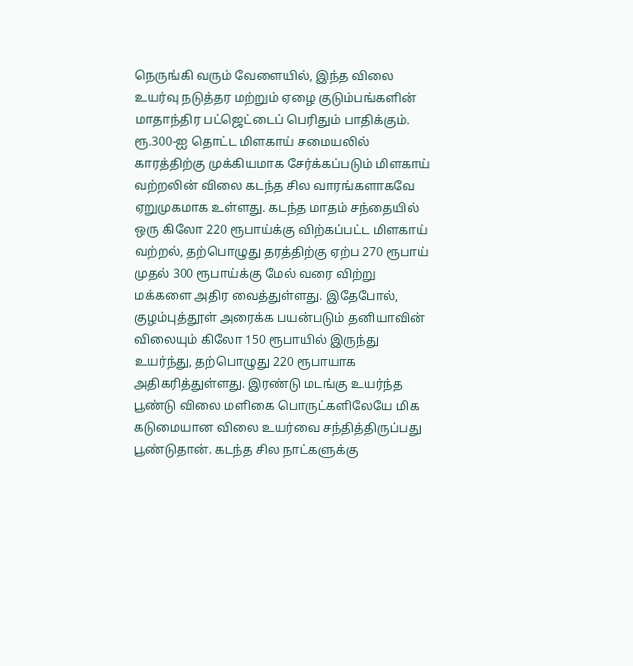நெருங்கி வரும் வேளையில், இந்த விலை உயர்வு நடுத்தர மற்றும் ஏழை குடும்பங்களின் மாதாந்திர பட்ஜெட்டைப் பெரிதும் பாதிக்கும். ரூ.300-ஐ தொட்ட மிளகாய் சமையலில் காரத்திற்கு முக்கியமாக சேர்க்கப்படும் மிளகாய் வற்றலின் விலை கடந்த சில வாரங்களாகவே ஏறுமுகமாக உள்ளது. கடந்த மாதம் சந்தையில் ஒரு கிலோ 220 ரூபாய்க்கு விற்கப்பட்ட மிளகாய் வற்றல், தற்பொழுது தரத்திற்கு ஏற்ப 270 ரூபாய் முதல் 300 ரூபாய்க்கு மேல் வரை விற்று மக்களை அதிர வைத்துள்ளது. இதேபோல், குழம்புத்தூள் அரைக்க பயன்படும் தனியாவின் விலையும் கிலோ 150 ரூபாயில் இருந்து உயர்ந்து, தற்பொழுது 220 ரூபாயாக அதிகரித்துள்ளது. இரண்டு மடங்கு உயர்ந்த பூண்டு விலை மளிகை பொருட்களிலேயே மிக கடுமையான விலை உயர்வை சந்தித்திருப்பது பூண்டுதான். கடந்த சில நாட்களுக்கு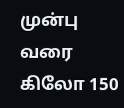முன்பு வரை கிலோ 150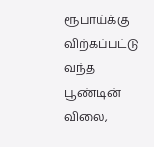ரூபாய்க்கு விற்கப்பட்டு வந்த பூண்டின் விலை,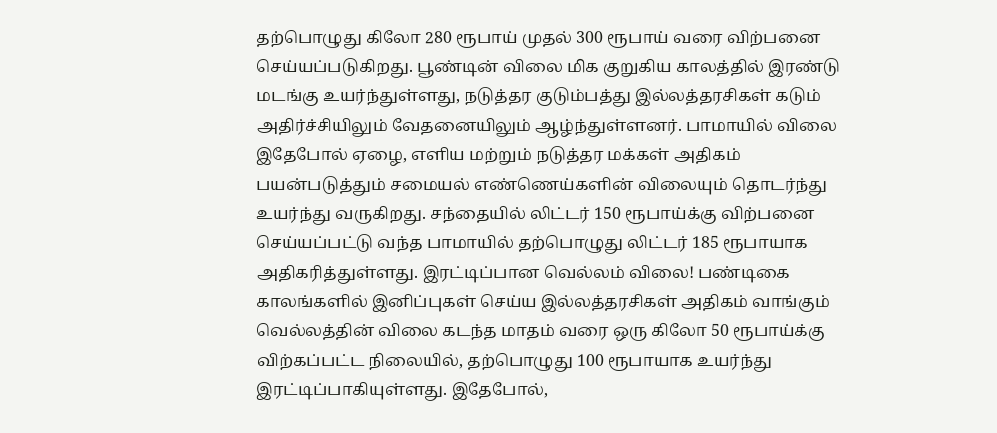தற்பொழுது கிலோ 280 ரூபாய் முதல் 300 ரூபாய் வரை விற்பனை செய்யப்படுகிறது. பூண்டின் விலை மிக குறுகிய காலத்தில் இரண்டு மடங்கு உயர்ந்துள்ளது, நடுத்தர குடும்பத்து இல்லத்தரசிகள் கடும் அதிர்ச்சியிலும் வேதனையிலும் ஆழ்ந்துள்ளனர். பாமாயில் விலை இதேபோல் ஏழை, எளிய மற்றும் நடுத்தர மக்கள் அதிகம் பயன்படுத்தும் சமையல் எண்ணெய்களின் விலையும் தொடர்ந்து உயர்ந்து வருகிறது. சந்தையில் லிட்டர் 150 ரூபாய்க்கு விற்பனை செய்யப்பட்டு வந்த பாமாயில் தற்பொழுது லிட்டர் 185 ரூபாயாக அதிகரித்துள்ளது. இரட்டிப்பான வெல்லம் விலை! பண்டிகை காலங்களில் இனிப்புகள் செய்ய இல்லத்தரசிகள் அதிகம் வாங்கும் வெல்லத்தின் விலை கடந்த மாதம் வரை ஒரு கிலோ 50 ரூபாய்க்கு விற்கப்பட்ட நிலையில், தற்பொழுது 100 ரூபாயாக உயர்ந்து இரட்டிப்பாகியுள்ளது. இதேபோல்,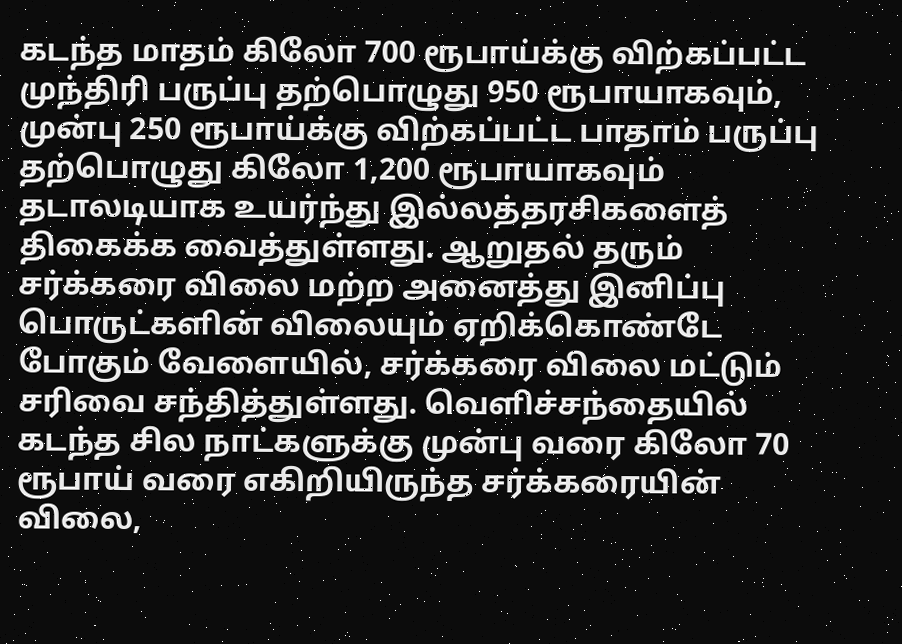கடந்த மாதம் கிலோ 700 ரூபாய்க்கு விற்கப்பட்ட முந்திரி பருப்பு தற்பொழுது 950 ரூபாயாகவும், முன்பு 250 ரூபாய்க்கு விற்கப்பட்ட பாதாம் பருப்பு தற்பொழுது கிலோ 1,200 ரூபாயாகவும் தடாலடியாக உயர்ந்து இல்லத்தரசிகளைத் திகைக்க வைத்துள்ளது. ஆறுதல் தரும் சர்க்கரை விலை மற்ற அனைத்து இனிப்பு பொருட்களின் விலையும் ஏறிக்கொண்டே போகும் வேளையில், சர்க்கரை விலை மட்டும் சரிவை சந்தித்துள்ளது. வெளிச்சந்தையில் கடந்த சில நாட்களுக்கு முன்பு வரை கிலோ 70 ரூபாய் வரை எகிறியிருந்த சர்க்கரையின் விலை,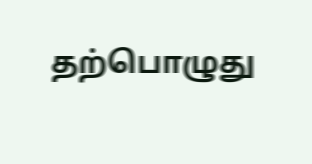தற்பொழுது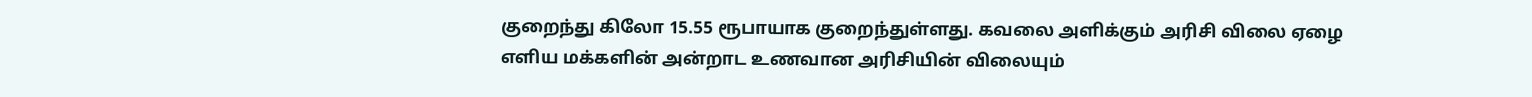குறைந்து கிலோ 15.55 ரூபாயாக குறைந்துள்ளது. கவலை அளிக்கும் அரிசி விலை ஏழை எளிய மக்களின் அன்றாட உணவான அரிசியின் விலையும்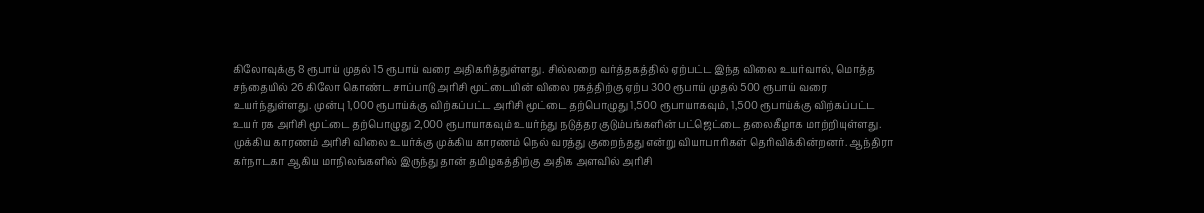கிலோவுக்கு 8 ரூபாய் முதல் 15 ரூபாய் வரை அதிகரித்துள்ளது. சில்லறை வர்த்தகத்தில் ஏற்பட்ட இந்த விலை உயர்வால், மொத்த சந்தையில் 26 கிலோ கொண்ட சாப்பாடு அரிசி மூட்டையின் விலை ரகத்திற்கு ஏற்ப 300 ரூபாய் முதல் 500 ரூபாய் வரை உயர்ந்துள்ளது. முன்பு 1,000 ரூபாய்க்கு விற்கப்பட்ட அரிசி மூட்டை தற்பொழுது 1,500 ரூபாயாகவும், 1,500 ரூபாய்க்கு விற்கப்பட்ட உயர் ரக அரிசி மூட்டை தற்பொழுது 2,000 ரூபாயாகவும் உயர்ந்து நடுத்தர குடும்பங்களின் பட்ஜெட்டை தலைகீழாக மாற்றியுள்ளது. முக்கிய காரணம் அரிசி விலை உயர்க்கு முக்கிய காரணம் நெல் வரத்து குறைந்தது என்று வியாபாரிகள் தெரிவிக்கின்றனர். ஆந்திரா கர்நாடகா ஆகிய மாநிலங்களில் இருந்து தான் தமிழகத்திற்கு அதிக அளவில் அரிசி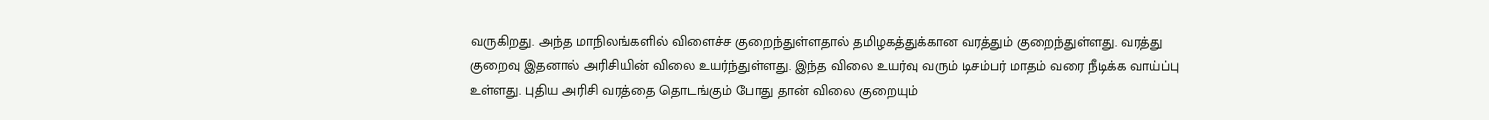வருகிறது. அந்த மாநிலங்களில் விளைச்ச குறைந்துள்ளதால் தமிழகத்துக்கான வரத்தும் குறைந்துள்ளது. வரத்து குறைவு இதனால் அரிசியின் விலை உயர்ந்துள்ளது. இந்த விலை உயர்வு வரும் டிசம்பர் மாதம் வரை நீடிக்க வாய்ப்பு உள்ளது. புதிய அரிசி வரத்தை தொடங்கும் போது தான் விலை குறையும்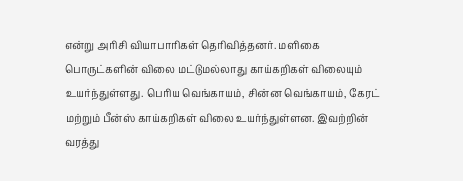என்று அரிசி வியாபாரிகள் தெரிவித்தனர். மளிகை பொருட்களின் விலை மட்டுமல்லாது காய்கறிகள் விலையும் உயர்ந்துள்ளது. பெரிய வெங்காயம், சின்ன வெங்காயம், கேரட் மற்றும் பீன்ஸ் காய்கறிகள் விலை உயர்ந்துள்ளன. இவற்றின் வரத்து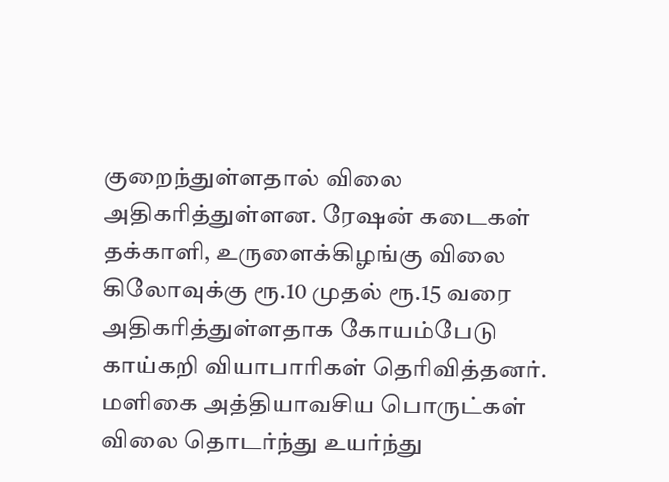குறைந்துள்ளதால் விலை அதிகரித்துள்ளன. ரேஷன் கடைகள் தக்காளி, உருளைக்கிழங்கு விலை கிலோவுக்கு ரூ.10 முதல் ரூ.15 வரை அதிகரித்துள்ளதாக கோயம்பேடு காய்கறி வியாபாரிகள் தெரிவித்தனர். மளிகை அத்தியாவசிய பொருட்கள் விலை தொடர்ந்து உயர்ந்து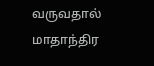வருவதால் மாதாந்திர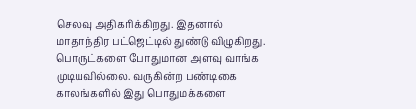செலவு அதிகரிக்கிறது. இதனால் மாதாந்திர பட்ஜெட்டில் துண்டு விழுகிறது. பொருட்களை போதுமான அளவு வாங்க முடியவில்லை. வருகின்ற பண்டிகை காலங்களில் இது பொதுமக்களை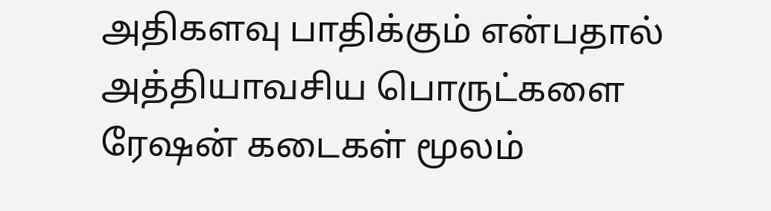அதிகளவு பாதிக்கும் என்பதால் அத்தியாவசிய பொருட்களை ரேஷன் கடைகள் மூலம்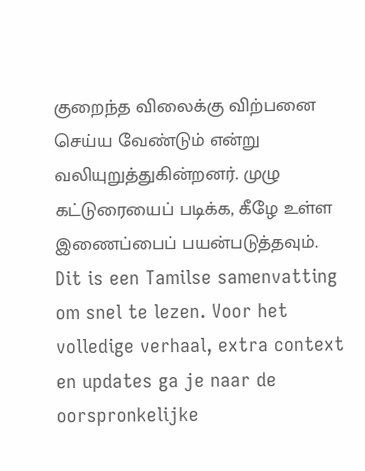குறைந்த விலைக்கு விற்பனை செய்ய வேண்டும் என்று வலியுறுத்துகின்றனர். முழு கட்டுரையைப் படிக்க, கீழே உள்ள இணைப்பைப் பயன்படுத்தவும்.
Dit is een Tamilse samenvatting om snel te lezen. Voor het volledige verhaal, extra context en updates ga je naar de oorspronkelijke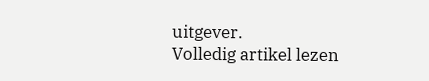uitgever.
Volledig artikel lezen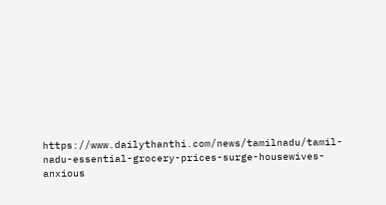https://www.dailythanthi.com/news/tamilnadu/tamil-nadu-essential-grocery-prices-surge-housewives-anxious